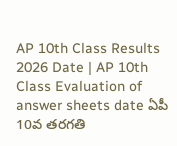AP 10th Class Results 2026 Date | AP 10th Class Evaluation of answer sheets date ఏపీ 10వ తరగతి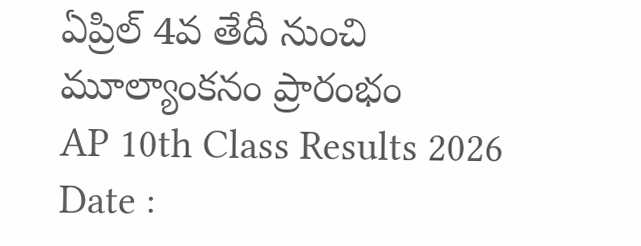ఏప్రిల్ 4వ తేదీ నుంచి మూల్యాంకనం ప్రారంభం
AP 10th Class Results 2026 Date :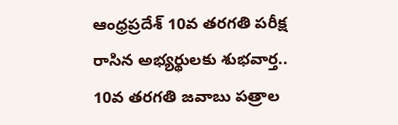ఆంధ్రప్రదేశ్ 10వ తరగతి పరీక్ష రాసిన అభ్యర్థులకు శుభవార్త.. 10వ తరగతి జవాబు పత్రాల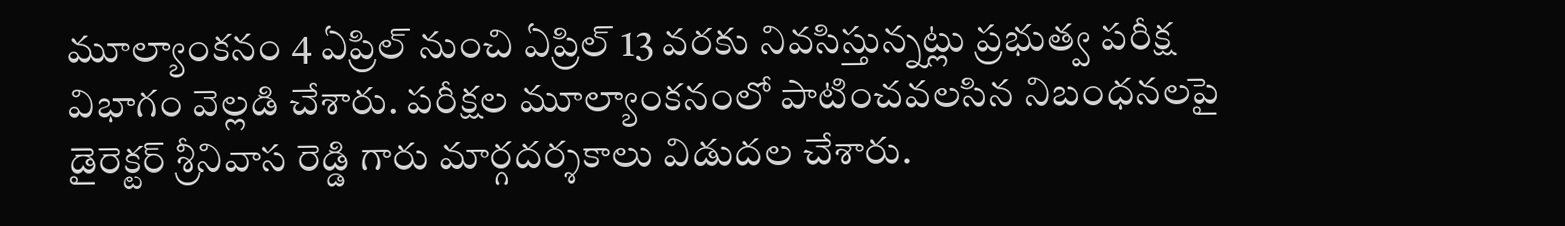మూల్యాంకనం 4 ఏప్రిల్ నుంచి ఏప్రిల్ 13 వరకు నివసిస్తున్నట్లు ప్రభుత్వ పరీక్ష విభాగం వెల్లడి చేశారు. పరీక్షల మూల్యాంకనంలో పాటించవలసిన నిబంధనలపై డైరెక్టర్ శ్రీనివాస రెడ్డి గారు మార్గదర్శకాలు విడుదల చేశారు.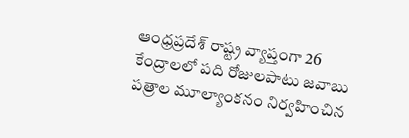ఆంధ్రప్రదేశ్ రాష్ట్ర వ్యాప్తంగా 26 కేంద్రాలలో పది రోజులపాటు జవాబు పత్రాల మూల్యాంకనం నిర్వహించిన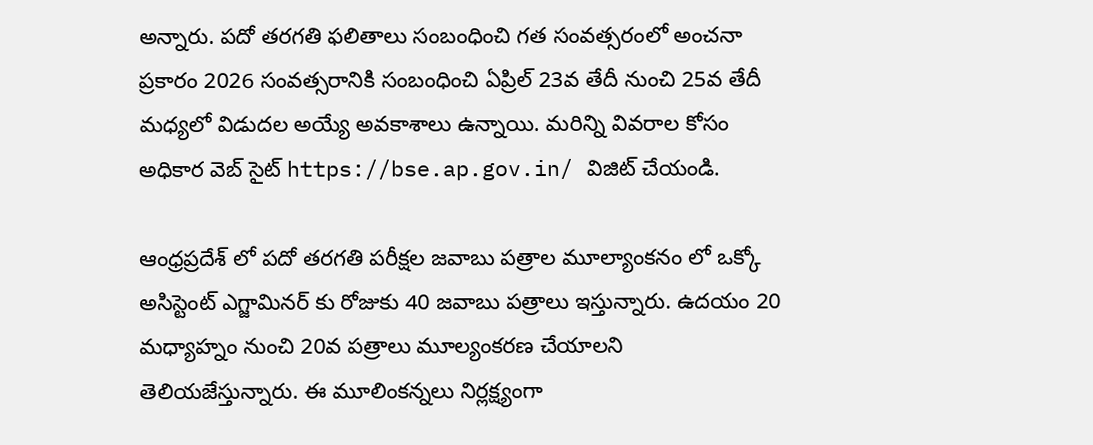అన్నారు. పదో తరగతి ఫలితాలు సంబంధించి గత సంవత్సరంలో అంచనా ప్రకారం 2026 సంవత్సరానికి సంబంధించి ఏప్రిల్ 23వ తేదీ నుంచి 25వ తేదీ మధ్యలో విడుదల అయ్యే అవకాశాలు ఉన్నాయి. మరిన్ని వివరాల కోసం అధికార వెబ్ సైట్ https://bse.ap.gov.in/ విజిట్ చేయండి.

ఆంధ్రప్రదేశ్ లో పదో తరగతి పరీక్షల జవాబు పత్రాల మూల్యాంకనం లో ఒక్కో అసిస్టెంట్ ఎగ్జామినర్ కు రోజుకు 40 జవాబు పత్రాలు ఇస్తున్నారు. ఉదయం 20 మధ్యాహ్నం నుంచి 20వ పత్రాలు మూల్యంకరణ చేయాలని తెలియజేస్తున్నారు. ఈ మూలింకన్నలు నిర్లక్ష్యంగా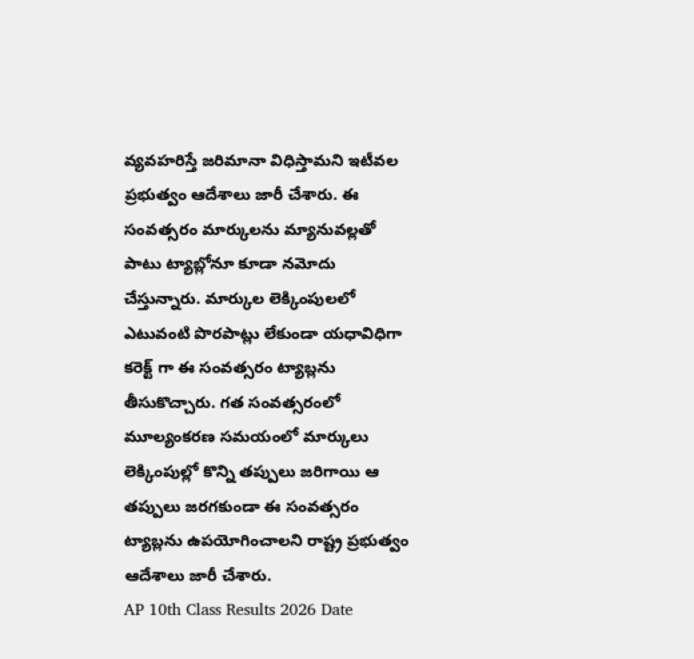వ్యవహరిస్తే జరిమానా విధిస్తామని ఇటీవల ప్రభుత్వం ఆదేశాలు జారీ చేశారు. ఈ సంవత్సరం మార్కులను మ్యానువల్లతో పాటు ట్యాబ్లోనూ కూడా నమోదు చేస్తున్నారు. మార్కుల లెక్కింపులలో ఎటువంటి పొరపాట్లు లేకుండా యధావిధిగా కరెక్ట్ గా ఈ సంవత్సరం ట్యాబ్లను తీసుకొచ్చారు. గత సంవత్సరంలో మూల్యంకరణ సమయంలో మార్కులు లెక్కింపుల్లో కొన్ని తప్పులు జరిగాయి ఆ తప్పులు జరగకుండా ఈ సంవత్సరం ట్యాబ్లను ఉపయోగించాలని రాష్ట్ర ప్రభుత్వం ఆదేశాలు జారీ చేశారు.
AP 10th Class Results 2026 Date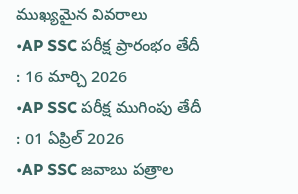ముఖ్యమైన వివరాలు
•AP SSC పరీక్ష ప్రారంభం తేదీ : 16 మార్చి 2026
•AP SSC పరీక్ష ముగింపు తేదీ : 01 ఏప్రిల్ 2026
•AP SSC జవాబు పత్రాల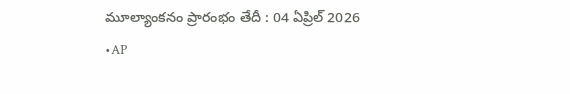మూల్యాంకనం ప్రారంభం తేదీ : 04 ఏప్రిల్ 2026
•AP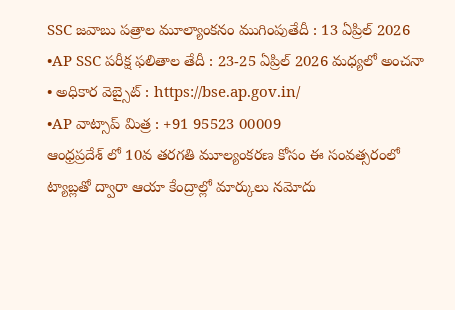SSC జవాబు పత్రాల మూల్యాంకనం ముగింపుతేదీ : 13 ఏప్రిల్ 2026
•AP SSC పరీక్ష ఫలితాల తేదీ : 23-25 ఏప్రిల్ 2026 మధ్యలో అంచనా
• అధికార వెబ్సైట్ : https://bse.ap.gov.in/
•AP వాట్సాప్ మిత్ర : +91 95523 00009
ఆంధ్రప్రదేశ్ లో 10వ తరగతి మూల్యంకరణ కోసం ఈ సంవత్సరంలో ట్యాబ్లతో ద్వారా ఆయా కేంద్రాల్లో మార్కులు నమోదు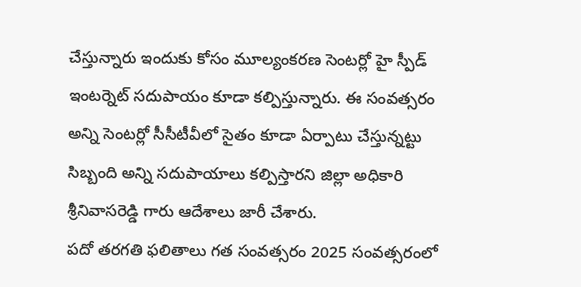చేస్తున్నారు ఇందుకు కోసం మూల్యంకరణ సెంటర్లో హై స్పీడ్ ఇంటర్నెట్ సదుపాయం కూడా కల్పిస్తున్నారు. ఈ సంవత్సరం అన్ని సెంటర్లో సీసీటీవీలో సైతం కూడా ఏర్పాటు చేస్తున్నట్టు సిబ్బంది అన్ని సదుపాయాలు కల్పిస్తారని జిల్లా అధికారి శ్రీనివాసరెడ్డి గారు ఆదేశాలు జారీ చేశారు.
పదో తరగతి ఫలితాలు గత సంవత్సరం 2025 సంవత్సరంలో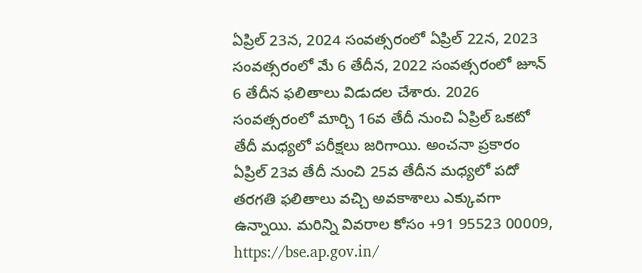ఏప్రిల్ 23న, 2024 సంవత్సరంలో ఏప్రిల్ 22న, 2023 సంవత్సరంలో మే 6 తేదీన, 2022 సంవత్సరంలో జూన్ 6 తేదీన ఫలితాలు విడుదల చేశారు. 2026 సంవత్సరంలో మార్చి 16వ తేదీ నుంచి ఏప్రిల్ ఒకటో తేదీ మధ్యలో పరీక్షలు జరిగాయి. అంచనా ప్రకారం ఏప్రిల్ 23వ తేదీ నుంచి 25వ తేదీన మధ్యలో పదో తరగతి ఫలితాలు వచ్చి అవకాశాలు ఎక్కువగా ఉన్నాయి. మరిన్ని వివరాల కోసం +91 95523 00009, https://bse.ap.gov.in/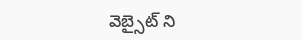వెబ్సైట్ ని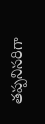తప్పనిసరిగా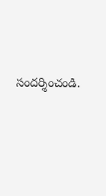సందర్శించండి.